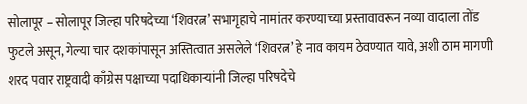सोलापूर – सोलापूर जिल्हा परिषदेच्या ‘शिवरत्न’ सभागृहाचे नामांतर करण्याच्या प्रस्तावावरून नव्या वादाला तोंड फुटले असून, गेल्या चार दशकांपासून अस्तित्वात असलेले ‘शिवरत्न’ हे नाव कायम ठेवण्यात यावे, अशी ठाम मागणी शरद पवार राष्ट्रवादी काँग्रेस पक्षाच्या पदाधिकाऱ्यांनी जिल्हा परिषदेचे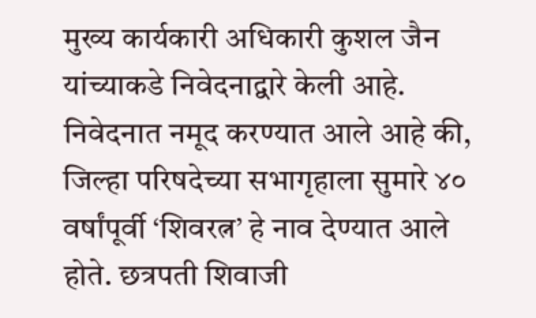मुख्य कार्यकारी अधिकारी कुशल जैन यांच्याकडे निवेदनाद्वारे केली आहे.
निवेदनात नमूद करण्यात आले आहे की, जिल्हा परिषदेच्या सभागृहाला सुमारे ४० वर्षांपूर्वी ‘शिवरत्न’ हे नाव देण्यात आले होते. छत्रपती शिवाजी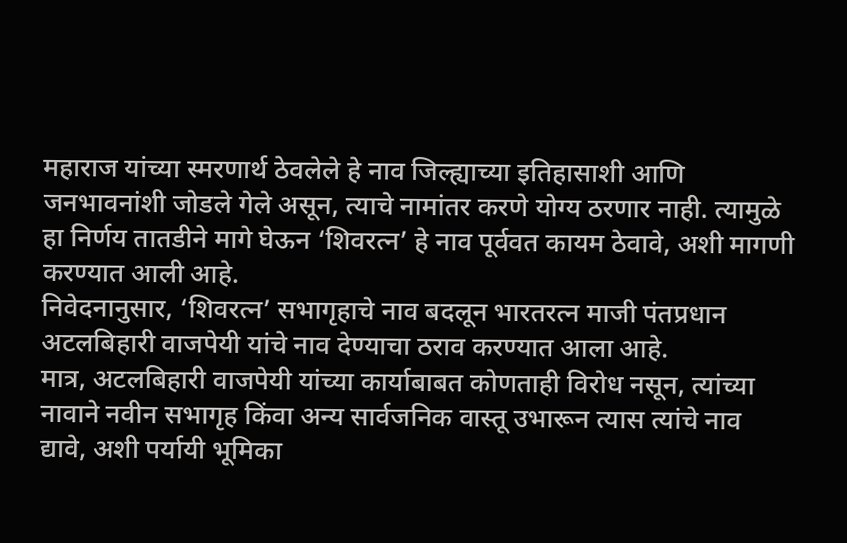महाराज यांच्या स्मरणार्थ ठेवलेले हे नाव जिल्ह्याच्या इतिहासाशी आणि जनभावनांशी जोडले गेले असून, त्याचे नामांतर करणे योग्य ठरणार नाही. त्यामुळे हा निर्णय तातडीने मागे घेऊन ‘शिवरत्न’ हे नाव पूर्ववत कायम ठेवावे, अशी मागणी करण्यात आली आहे.
निवेदनानुसार, ‘शिवरत्न’ सभागृहाचे नाव बदलून भारतरत्न माजी पंतप्रधान अटलबिहारी वाजपेयी यांचे नाव देण्याचा ठराव करण्यात आला आहे.
मात्र, अटलबिहारी वाजपेयी यांच्या कार्याबाबत कोणताही विरोध नसून, त्यांच्या नावाने नवीन सभागृह किंवा अन्य सार्वजनिक वास्तू उभारून त्यास त्यांचे नाव द्यावे, अशी पर्यायी भूमिका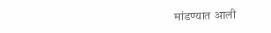मांडण्यात आली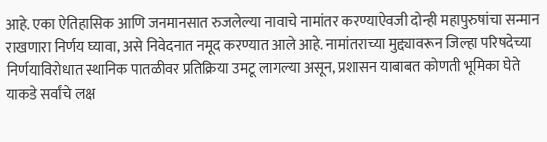आहे. एका ऐतिहासिक आणि जनमानसात रुजलेल्या नावाचे नामांतर करण्याऐवजी दोन्ही महापुरुषांचा सन्मान राखणारा निर्णय घ्यावा, असे निवेदनात नमूद करण्यात आले आहे. नामांतराच्या मुद्द्यावरून जिल्हा परिषदेच्या निर्णयाविरोधात स्थानिक पातळीवर प्रतिक्रिया उमटू लागल्या असून, प्रशासन याबाबत कोणती भूमिका घेते याकडे सर्वांचे लक्ष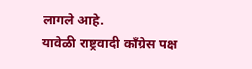लागले आहे.
यावेळी राष्ट्रवादी काँग्रेस पक्ष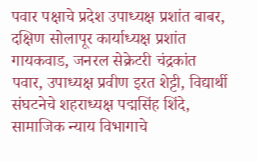पवार पक्षाचे प्रदेश उपाध्यक्ष प्रशांत बाबर, दक्षिण सोलापूर कार्याध्यक्ष प्रशांत गायकवाड, जनरल सेक्रेटरी चंद्रकांत पवार, उपाध्यक्ष प्रवीण इरत शेट्टी, विद्यार्थी संघटनेचे शहराध्यक्ष पद्मसिंह शिंदे, सामाजिक न्याय विभागाचे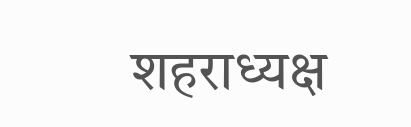शहराध्यक्ष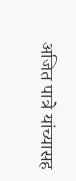अजित पात्रे यांच्यासह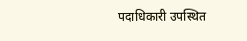पदाधिकारी उपस्थित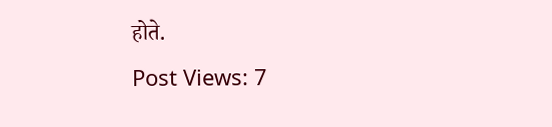होते.
Post Views: 7